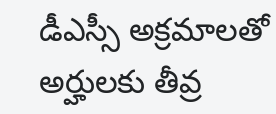డీఎస్సీ అక్రమాలతో అర్హులకు తీవ్ర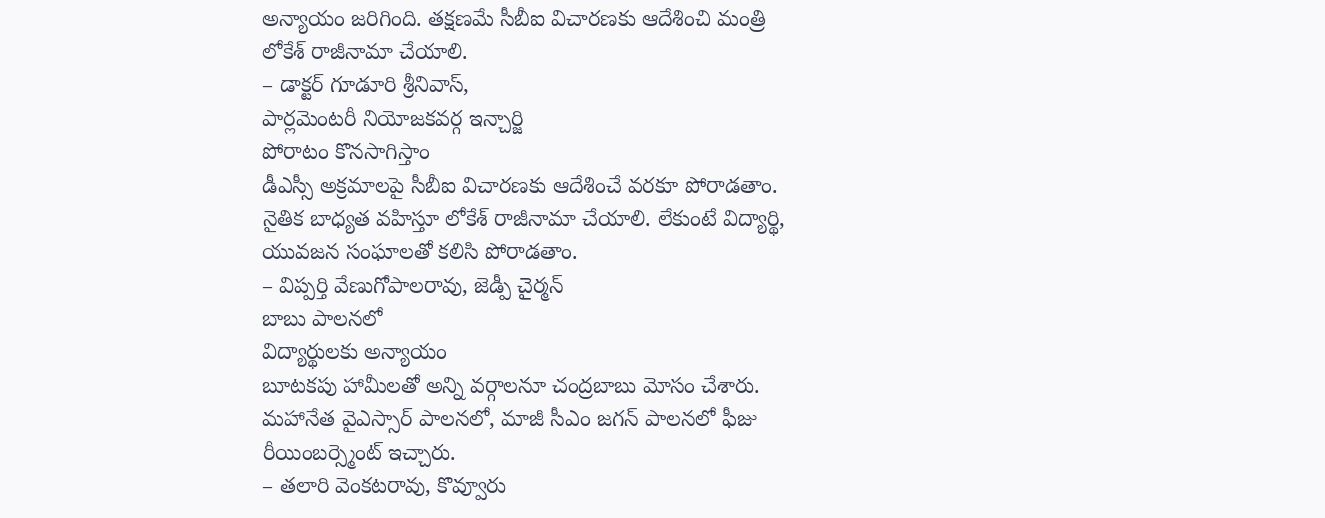అన్యాయం జరిగింది. తక్షణమే సీబీఐ విచారణకు ఆదేశించి మంత్రి లోకేశ్ రాజీనామా చేయాలి.
– డాక్టర్ గూడూరి శ్రీనివాస్,
పార్లమెంటరీ నియోజకవర్గ ఇన్చార్జి
పోరాటం కొనసాగిస్తాం
డీఎస్సీ అక్రమాలపై సీబీఐ విచారణకు ఆదేశించే వరకూ పోరాడతాం. నైతిక బాధ్యత వహిస్తూ లోకేశ్ రాజీనామా చేయాలి. లేకుంటే విద్యార్థి, యువజన సంఘాలతో కలిసి పోరాడతాం.
– విప్పర్తి వేణుగోపాలరావు, జెడ్పీ చైర్మన్
బాబు పాలనలో
విద్యార్థులకు అన్యాయం
బూటకపు హామీలతో అన్ని వర్గాలనూ చంద్రబాబు మోసం చేశారు. మహానేత వైఎస్సార్ పాలనలో, మాజీ సీఎం జగన్ పాలనలో ఫీజు రీయింబర్స్మెంట్ ఇచ్చారు.
– తలారి వెంకటరావు, కొవ్వూరు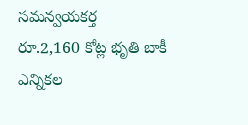సమన్వయకర్త
రూ.2,160 కోట్ల భృతి బాకీ
ఎన్నికల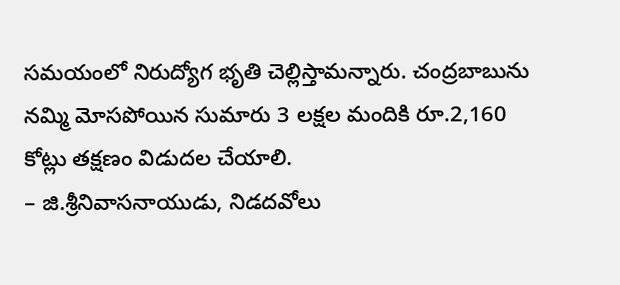సమయంలో నిరుద్యోగ భృతి చెల్లిస్తామన్నారు. చంద్రబాబును నమ్మి మోసపోయిన సుమారు 3 లక్షల మందికి రూ.2,160 కోట్లు తక్షణం విడుదల చేయాలి.
– జి.శ్రీనివాసనాయుడు, నిడదవోలు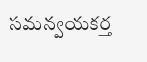సమన్వయకర్త